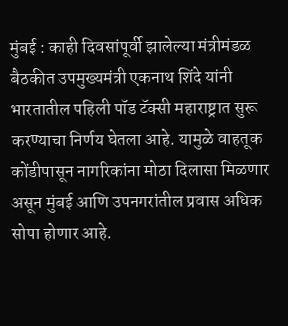मुंबई : काही दिवसांपूर्वी झालेल्या मंत्रीमंडळ बैठकीत उपमुख्यमंत्री एकनाथ शिंदे यांनी भारतातील पहिली पॉड टॅक्सी महाराष्ट्रात सुरू करण्याचा निर्णय घेतला आहे. यामुळे वाहतूक कोंडीपासून नागरिकांना मोठा दिलासा मिळणार असून मुंबई आणि उपनगरांतील प्रवास अधिक सोपा होणार आहे.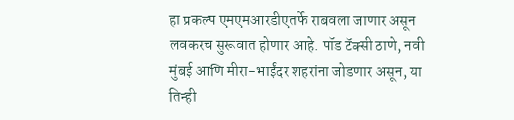हा प्रकल्प एमएमआरडीएतर्फे राबवला जाणार असून लवकरच सुरूवात होणार आहे. पॉड टॅक्सी ठाणे, नवी मुंबई आणि मीरा-भाईंदर शहरांना जोडणार असून, या तिन्ही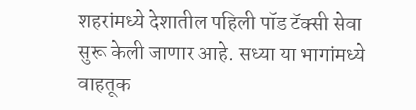शहरांमध्ये देशातील पहिली पॉड टॅक्सी सेवा सुरू केली जाणार आहे. सध्या या भागांमध्ये वाहतूक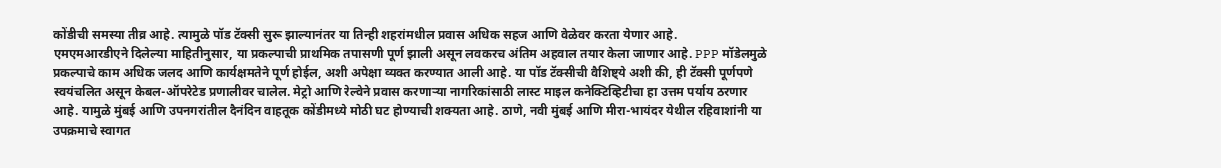कोंडीची समस्या तीव्र आहे. त्यामुळे पॉड टॅक्सी सुरू झाल्यानंतर या तिन्ही शहरांमधील प्रवास अधिक सहज आणि वेळेवर करता येणार आहे.
एमएमआरडीएने दिलेल्या माहितीनुसार, या प्रकल्पाची प्राथमिक तपासणी पूर्ण झाली असून लवकरच अंतिम अहवाल तयार केला जाणार आहे. PPP मॉडेलमुळे प्रकल्पाचे काम अधिक जलद आणि कार्यक्षमतेने पूर्ण होईल, अशी अपेक्षा व्यक्त करण्यात आली आहे. या पॉड टॅक्सीची वैशिष्ट्ये अशी की, ही टॅक्सी पूर्णपणे स्वयंचलित असून केबल-ऑपरेटेड प्रणालीवर चालेल. मेट्रो आणि रेल्वेने प्रवास करणाऱ्या नागरिकांसाठी लास्ट माइल कनेक्टिव्हिटीचा हा उत्तम पर्याय ठरणार आहे. यामुळे मुंबई आणि उपनगरांतील दैनंदिन वाहतूक कोंडीमध्ये मोठी घट होण्याची शक्यता आहे. ठाणे, नवी मुंबई आणि मीरा-भायंदर येथील रहिवाशांनी या उपक्रमाचे स्वागत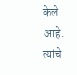केले आहे. त्यांचे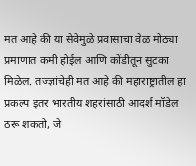मत आहे की या सेवेमुळे प्रवासाचा वेळ मोठ्या प्रमाणात कमी होईल आणि कोंडीतून सुटका मिळेल. तज्ज्ञांचेही मत आहे की महाराष्ट्रातील हा प्रकल्प इतर भारतीय शहरांसाठी आदर्श मॉडेल ठरू शकतो, जे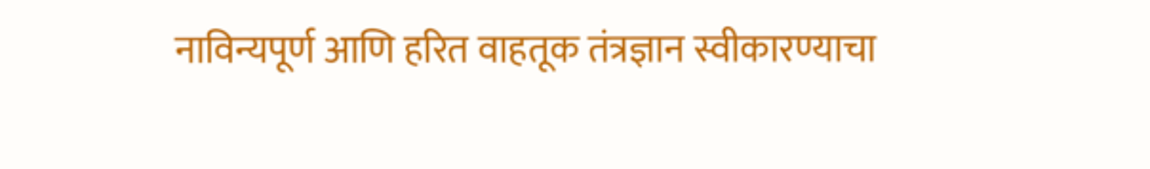नाविन्यपूर्ण आणि हरित वाहतूक तंत्रज्ञान स्वीकारण्याचा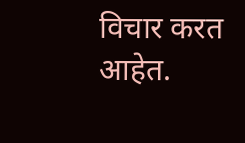विचार करत आहेत.